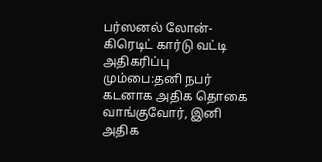பர்ஸனல் லோன்-கிரெடிட் கார்டு வட்டி அதிகரிப்பு
மும்பை:தனி நபர் கடனாக அதிக தொகை வாங்குவோர், இனி அதிக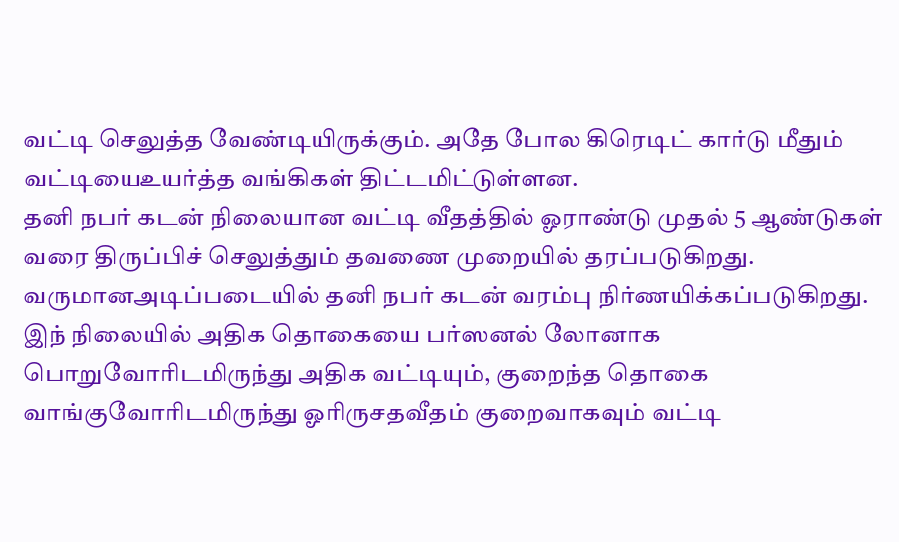வட்டி செலுத்த வேண்டியிருக்கும். அதே போல கிரெடிட் கார்டு மீதும் வட்டியைஉயர்த்த வங்கிகள் திட்டமிட்டுள்ளன.
தனி நபர் கடன் நிலையான வட்டி வீதத்தில் ஓராண்டு முதல் 5 ஆண்டுகள் வரை திருப்பிச் செலுத்தும் தவணை முறையில் தரப்படுகிறது. வருமானஅடிப்படையில் தனி நபர் கடன் வரம்பு நிர்ணயிக்கப்படுகிறது.
இந் நிலையில் அதிக தொகையை பர்ஸனல் லோனாக பொறுவோரிடமிருந்து அதிக வட்டியும், குறைந்த தொகை வாங்குவோரிடமிருந்து ஓரிருசதவீதம் குறைவாகவும் வட்டி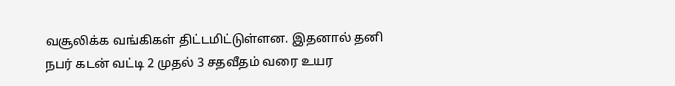வசூலிக்க வங்கிகள் திட்டமிட்டுள்ளன. இதனால் தனி நபர் கடன் வட்டி 2 முதல் 3 சதவீதம் வரை உயர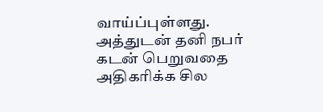வாய்ப்புள்ளது.
அத்துடன் தனி நபர் கடன் பெறுவதை அதிகரிக்க சில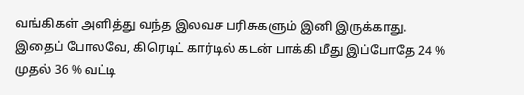வங்கிகள் அளித்து வந்த இலவச பரிசுகளும் இனி இருக்காது.
இதைப் போலவே, கிரெடிட் கார்டில் கடன் பாக்கி மீது இப்போதே 24 % முதல் 36 % வட்டி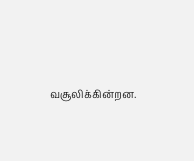வசூலிக்கின்றன.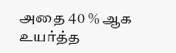அதை 40 % ஆக உயர்த்த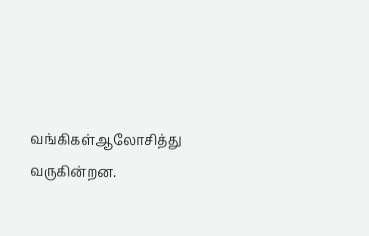வங்கிகள்ஆலோசித்து வருகின்றன.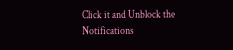Click it and Unblock the Notifications